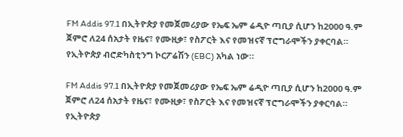FM Addis 97.1 በኢትዮጵያ የመጀመሪያው የኤፍ ኤም ሬዲዮ ጣቢያ ሲሆን ከ2000 ዓ.ም ጀምሮ ለ24 ሰአታት የዜና፣ የሙዚቃ፣ የስፖርት እና የመዝናኛ ፕሮግራሞችን ያቀርባል። የኢትዮጵያ ብሮድካስቲንግ ኮርፖሬሽን (EBC) አካል ነው።

FM Addis 97.1 በኢትዮጵያ የመጀመሪያው የኤፍ ኤም ሬዲዮ ጣቢያ ሲሆን ከ2000 ዓ.ም ጀምሮ ለ24 ሰአታት የዜና፣ የሙዚቃ፣ የስፖርት እና የመዝናኛ ፕሮግራሞችን ያቀርባል። የኢትዮጵያ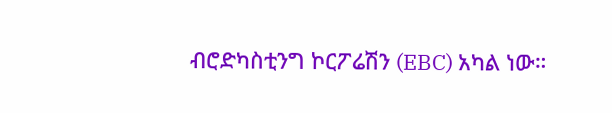ብሮድካስቲንግ ኮርፖሬሽን (EBC) አካል ነው።